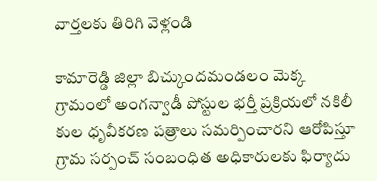వార్తలకు తిరిగి వెళ్లండి

కామారెడ్డి జిల్లా బిచ్కుందమండలం మెక్క గ్రామంలో అంగన్వాడీ పోస్టుల భర్తీ ప్రక్రియలో నకిలీ కుల ధృవీకరణ పత్రాలు సమర్పించారని ఆరోపిస్తూ గ్రామ సర్పంచ్ సంబంధిత అధికారులకు ఫిర్యాదు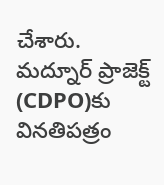చేశారు.
మద్నూర్ ప్రాజెక్ట్ (CDPO)కు వినతిపత్రం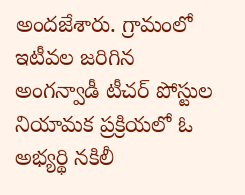అందజేశారు. గ్రామంలో ఇటీవల జరిగిన అంగన్వాడీ టీచర్ పోస్టుల నియామక ప్రక్రియలో ఓ అభ్యర్థి నకిలీ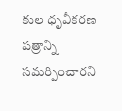కుల ధృవీకరణ పత్రాన్ని సమర్పించారని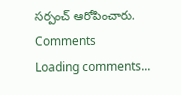సర్పంచ్ ఆరోపించారు.
Comments
Loading comments...